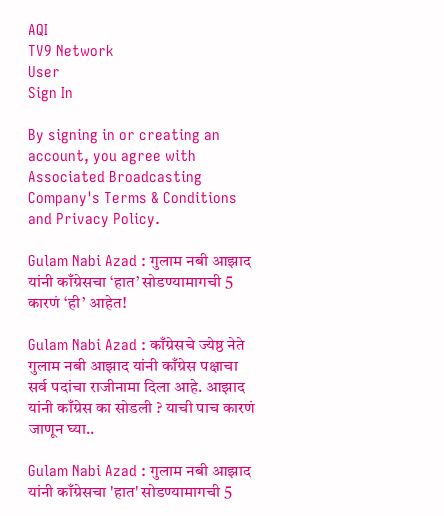AQI
TV9 Network
User
Sign In

By signing in or creating an account, you agree with Associated Broadcasting Company's Terms & Conditions and Privacy Policy.

Gulam Nabi Azad : गुलाम नबी आझाद यांनी काँग्रेसचा ‘हात’ सोडण्यामागची 5 कारणं ‘ही’ आहेत!

Gulam Nabi Azad : काँग्रेसचे ज्येष्ठ नेते गुलाम नबी आझाद यांनी काँग्रेस पक्षाचा सर्व पदांचा राजीनामा दिला आहे. आझाद यांनी काँग्रेस का सोडली ? याची पाच कारणं जाणून घ्या..

Gulam Nabi Azad : गुलाम नबी आझाद यांनी काँग्रेसचा 'हात' सोडण्यामागची 5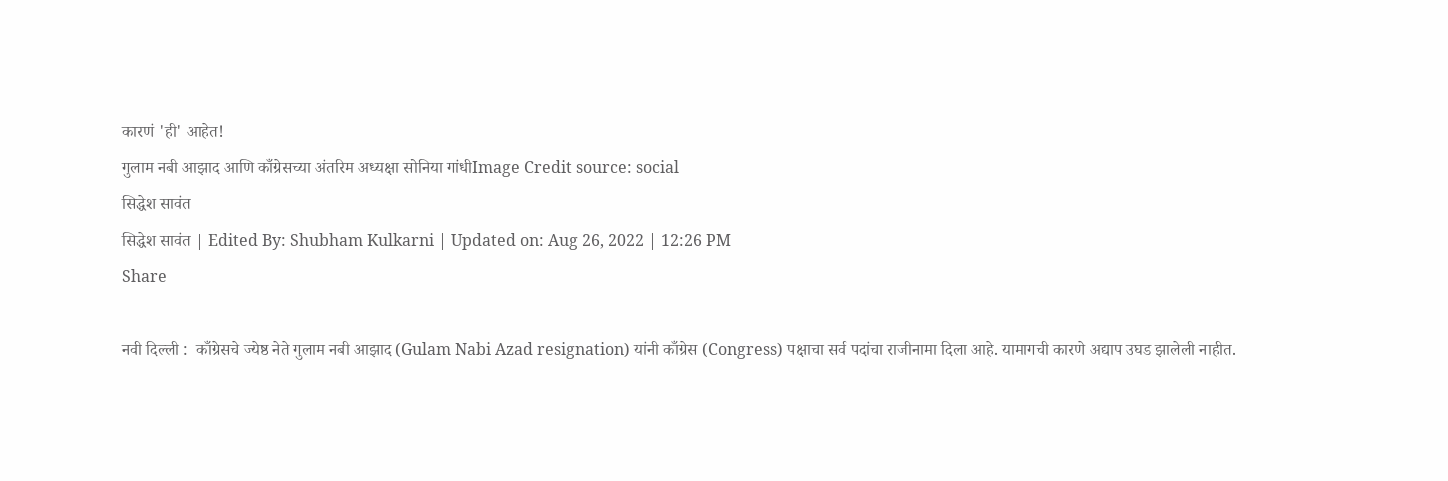कारणं 'ही' आहेत!
गुलाम नबी आझाद आणि काँग्रेसच्या अंतरिम अध्यक्षा सोनिया गांधीImage Credit source: social
सिद्धेश सावंत
सिद्धेश सावंत | Edited By: Shubham Kulkarni | Updated on: Aug 26, 2022 | 12:26 PM
Share

नवी दिल्ली :  काँग्रेसचे ज्येष्ठ नेते गुलाम नबी आझाद (Gulam Nabi Azad resignation) यांनी काँग्रेस (Congress) पक्षाचा सर्व पदांचा राजीनामा दिला आहे. यामागची कारणे अद्याप उघड झालेली नाहीत.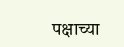पक्षाच्या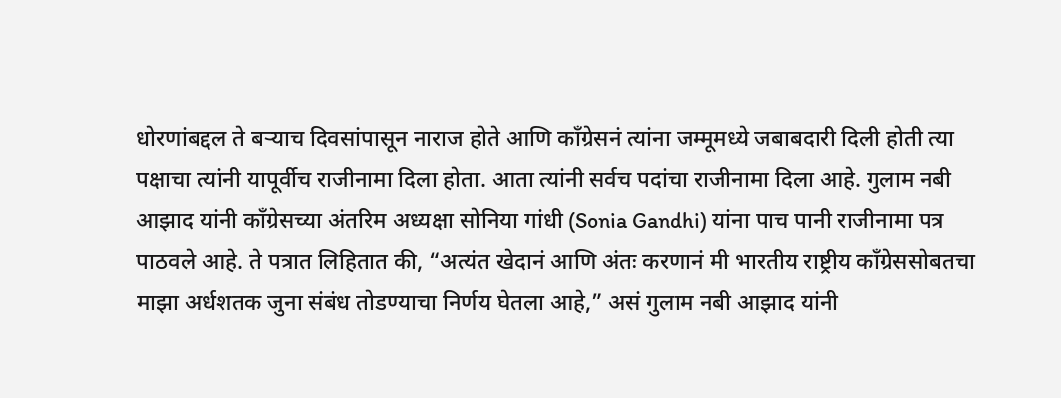धोरणांबद्दल ते बर्‍याच दिवसांपासून नाराज होते आणि काँग्रेसनं त्यांना जम्मूमध्ये जबाबदारी दिली होती त्या पक्षाचा त्यांनी यापूर्वीच राजीनामा दिला होता. आता त्यांनी सर्वच पदांचा राजीनामा दिला आहे. गुलाम नबी आझाद यांनी काँग्रेसच्या अंतरिम अध्यक्षा सोनिया गांधी (Sonia Gandhi) यांना पाच पानी राजीनामा पत्र पाठवले आहे. ते पत्रात लिहितात की, “अत्यंत खेदानं आणि अंतः करणानं मी भारतीय राष्ट्रीय काँग्रेससोबतचा माझा अर्धशतक जुना संबंध तोडण्याचा निर्णय घेतला आहे,” असं गुलाम नबी आझाद यांनी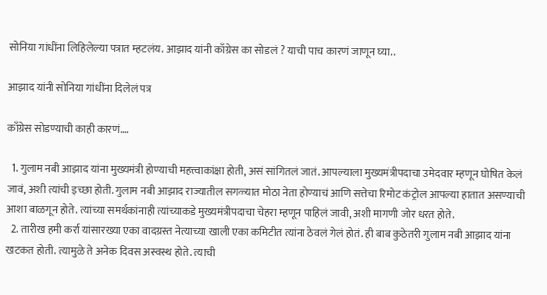सोनिया गांधींना लिहिलेल्या पत्रात म्हटलंय. आझाद यांनी काँग्रेस का सोडलं ? याची पाच कारणं जाणून घ्या..

आझाद यांनी सोनिया गांधींना दिलेलं पत्र

काँग्रेस सोडण्याची काही कारणं….

  1. गुलाम नबी आझाद यांना मुख्यमंत्री होण्याची महत्त्वाकांक्षा होती, असं सांगितलं जातं. आपल्याला मुख्यमंत्रीपदाचा उमेदवार म्हणून घोषित केलं जावं, अशी त्यांची इच्छा होती. गुलाम नबी आझाद राज्यातील सगळ्यात मोठा नेता होण्याचं आणि सत्तेचा रिमोट कंट्रोल आपल्या हातात असण्याची आशा बाळगून होते. त्यांच्या समर्थकांनाही त्यांच्याकडे मुख्यमंत्रीपदाचा चेहरा म्हणून पाहिलं जावी, अशी मागणी जोर धरत होते.
  2. तारीख हमी कर्रा यांसारख्या एका वादग्रस्त नेत्याच्या खाली एका कमिटीत त्यांना ठेवलं गेलं होतं. ही बाब कुठेतरी गुलाम नबी आझाद यांना खटकत होती. त्यामुळे ते अनेक दिवस अस्वस्थ होते. त्याची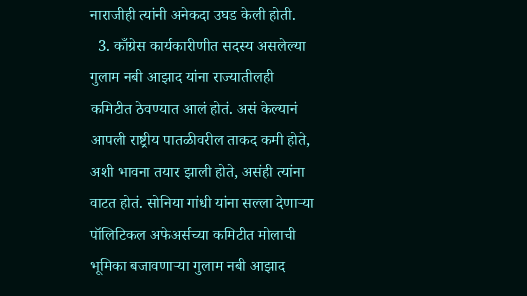नाराजीही त्यांनी अनेकदा उघड केली होती.
  3. काँग्रेस कार्यकारीणीत सदस्य असलेल्या गुलाम नबी आझाद यांना राज्यातीलही कमिटीत ठेवण्यात आलं होतं. असं केल्यानं आपली राष्ट्रीय पातळीवरील ताकद कमी होते, अशी भावना तयार झाली होते, असंही त्यांना वाटत होतं. सोनिया गांधी यांना सल्ला देणाऱ्या पॉलिटिकल अफेअर्सच्या कमिटीत मोलाची भूमिका बजावणाऱ्या गुलाम नबी आझाद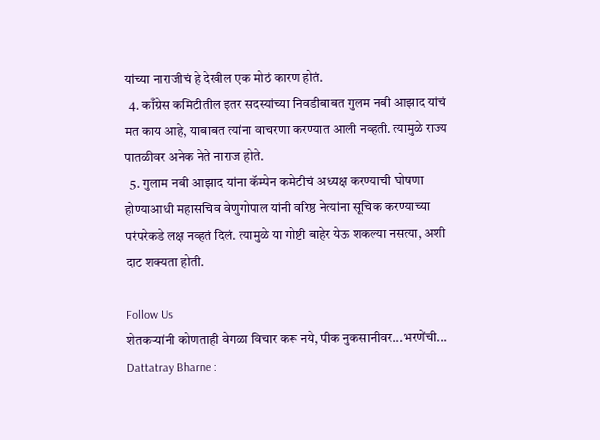यांच्या नाराजीचं हे देखील एक मोठं कारण होतं.
  4. काँग्रेस कमिटीतील इतर सदस्यांच्या निवडीबाबत गुलम नबी आझाद यांचं मत काय आहे, याबाबत त्यांना वाचरणा करण्यात आली नव्हती. त्यामुळे राज्य पातळीवर अनेक नेते नाराज होते.
  5. गुलाम नबी आझाद यांना कॅम्पेन कमेटीचं अध्यक्ष करण्याची घोषणा होण्याआधी महासचिव वेणुगोपाल यांनी वरिष्ठ नेत्यांना सूचिक करण्याच्या परंपरेकडे लक्ष नव्हतं दिलं. त्यामुळे या गोष्टी बाहेर येऊ शकल्या नसत्या, अशी दाट शक्यता होती.

Follow Us
शेतकऱ्यांनी कोणताही वेगळा विचार करू नये, पीक नुकसानीवर...भरणेंची...
Dattatray Bharne :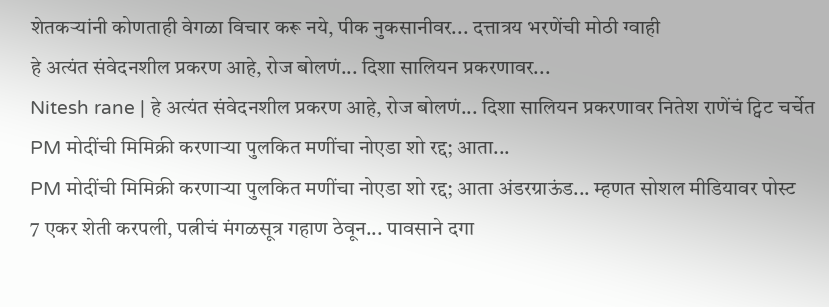शेतकऱ्यांनी कोणताही वेगळा विचार करू नये, पीक नुकसानीवर... दत्तात्रय भरणेंची मोठी ग्वाही
हे अत्यंत संवेदनशील प्रकरण आहे, रोज बोलणं... दिशा सालियन प्रकरणावर...
Nitesh rane | हे अत्यंत संवेदनशील प्रकरण आहे, रोज बोलणं... दिशा सालियन प्रकरणावर नितेश राणेंचं ट्विट चर्चेत
PM मोदींची मिमिक्री करणाऱ्या पुलकित मणींचा नोएडा शो रद्द; आता...
PM मोदींची मिमिक्री करणाऱ्या पुलकित मणींचा नोएडा शो रद्द; आता अंडरग्राऊंड... म्हणत सोशल मीडियावर पोस्ट
7 एकर शेती करपली, पत्नीचं मंगळसूत्र गहाण ठेवून... पावसाने दगा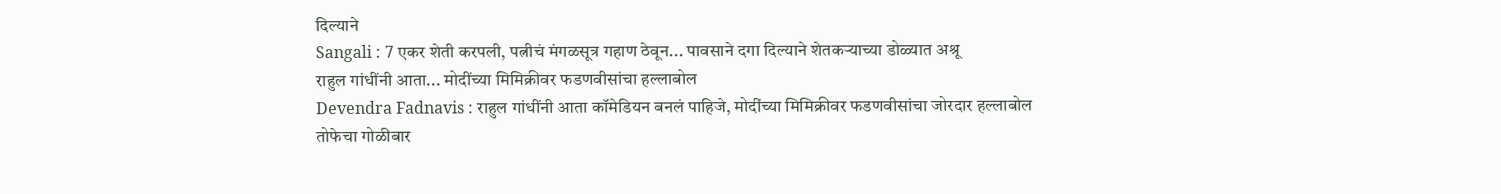दिल्याने
Sangali : 7 एकर शेती करपली, पत्नीचं मंगळसूत्र गहाण ठेवून... पावसाने दगा दिल्याने शेतकऱ्याच्या डोळ्यात अश्रू
राहुल गांधींनी आता... मोदींच्या मिमिक्रीवर फडणवीसांचा हल्लाबोल
Devendra Fadnavis : राहुल गांधींनी आता कॉमेडियन बनलं पाहिजे, मोदींच्या मिमिक्रीवर फडणवीसांचा जोरदार हल्लाबोल
तोफेचा गोळीबार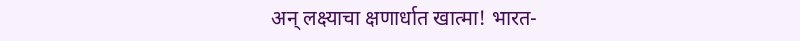अन् लक्ष्याचा क्षणार्धात खात्मा! भारत-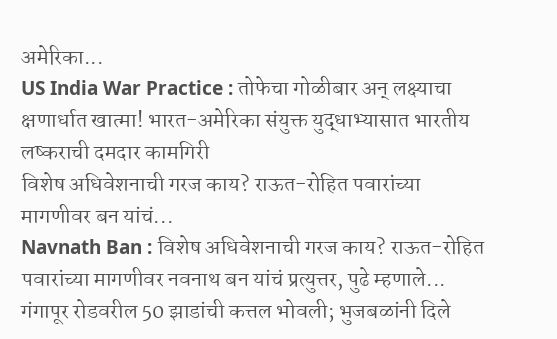अमेरिका...
US India War Practice : तोफेचा गोळीबार अन् लक्ष्याचा क्षणार्धात खात्मा! भारत-अमेरिका संयुक्त युद्धाभ्यासात भारतीय लष्कराची दमदार कामगिरी
विशेष अधिवेशनाची गरज काय? राऊत-रोहित पवारांच्या मागणीवर बन यांचं...
Navnath Ban : विशेष अधिवेशनाची गरज काय? राऊत-रोहित पवारांच्या मागणीवर नवनाथ बन यांचं प्रत्युत्तर, पुढे म्हणाले...
गंगापूर रोडवरील 50 झाडांची कत्तल भोवली; भुजबळांनी दिले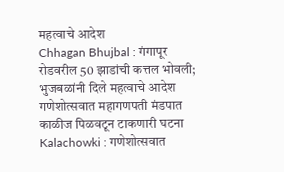महत्वाचे आदेश
Chhagan Bhujbal : गंगापूर रोडवरील 50 झाडांची कत्तल भोवली; भुजबळांनी दिले महत्वाचे आदेश
गणेशोत्सवात महागणपती मंडपात काळीज पिळवटून टाकणारी घटना
Kalachowki : गणेशोत्सवात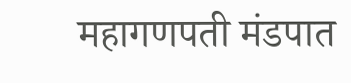महागणपती मंडपात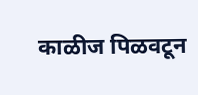काळीज पिळवटून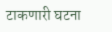टाकणारी घटना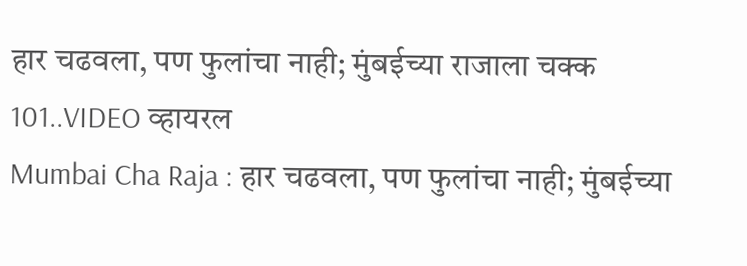हार चढवला, पण फुलांचा नाही; मुंबईच्या राजाला चक्क 101..VIDEO व्हायरल
Mumbai Cha Raja : हार चढवला, पण फुलांचा नाही; मुंबईच्या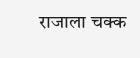राजाला चक्क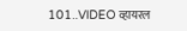101..VIDEO व्हायरल